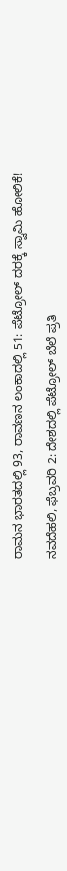ರಾಮನ ಭಾರತದಲ್ಲಿ 93, ರಾವಣನ ಲಂಕಾದಲ್ಲಿ 51: ಪೆಟ್ರೋಲ್ ದರಕ್ಕೆ ಸ್ವಾಮಿ ಹೋಲಿಕೆ!

ನವದೆಹಲಿ, ಫೆಬ್ರವರಿ 2: ದೇಶದಲ್ಲಿ ಪೆಟ್ರೋಲ್ ಬೆಲೆ ಪ್ರತಿ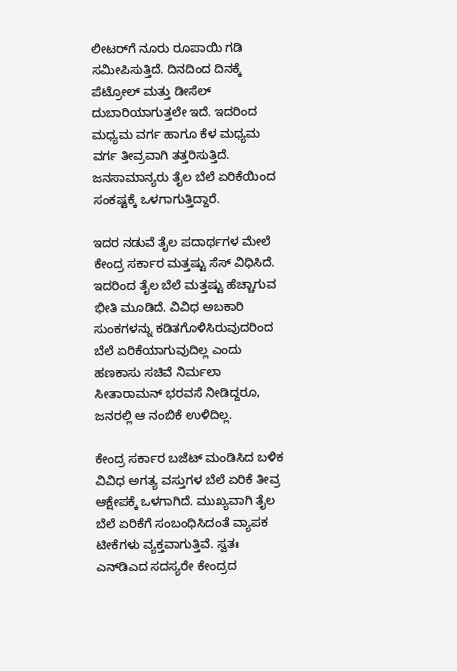ಲೀಟರ್‌ಗೆ ನೂರು ರೂಪಾಯಿ ಗಡಿ ಸಮೀಪಿಸುತ್ತಿದೆ. ದಿನದಿಂದ ದಿನಕ್ಕೆ ಪೆಟ್ರೋಲ್ ಮತ್ತು ಡೀಸೆಲ್ ದುಬಾರಿಯಾಗುತ್ತಲೇ ಇದೆ. ಇದರಿಂದ ಮಧ್ಯಮ ವರ್ಗ ಹಾಗೂ ಕೆಳ ಮಧ್ಯಮ ವರ್ಗ ತೀವ್ರವಾಗಿ ತತ್ತರಿಸುತ್ತಿದೆ. ಜನಸಾಮಾನ್ಯರು ತೈಲ ಬೆಲೆ ಏರಿಕೆಯಿಂದ ಸಂಕಷ್ಟಕ್ಕೆ ಒಳಗಾಗುತ್ತಿದ್ದಾರೆ.

ಇದರ ನಡುವೆ ತೈಲ ಪದಾರ್ಥಗಳ ಮೇಲೆ ಕೇಂದ್ರ ಸರ್ಕಾರ ಮತ್ತಷ್ಟು ಸೆಸ್ ವಿಧಿಸಿದೆ. ಇದರಿಂದ ತೈಲ ಬೆಲೆ ಮತ್ತಷ್ಟು ಹೆಚ್ಚಾಗುವ ಭೀತಿ ಮೂಡಿದೆ. ವಿವಿಧ ಅಬಕಾರಿ ಸುಂಕಗಳನ್ನು ಕಡಿತಗೊಳಿಸಿರುವುದರಿಂದ ಬೆಲೆ ಏರಿಕೆಯಾಗುವುದಿಲ್ಲ ಎಂದು ಹಣಕಾಸು ಸಚಿವೆ ನಿರ್ಮಲಾ ಸೀತಾರಾಮನ್ ಭರವಸೆ ನೀಡಿದ್ದರೂ, ಜನರಲ್ಲಿ ಆ ನಂಬಿಕೆ ಉಳಿದಿಲ್ಲ.

ಕೇಂದ್ರ ಸರ್ಕಾರ ಬಜೆಟ್ ಮಂಡಿಸಿದ ಬಳಿಕ ವಿವಿಧ ಅಗತ್ಯ ವಸ್ತುಗಳ ಬೆಲೆ ಏರಿಕೆ ತೀವ್ರ ಆಕ್ಷೇಪಕ್ಕೆ ಒಳಗಾಗಿದೆ. ಮುಖ್ಯವಾಗಿ ತೈಲ ಬೆಲೆ ಏರಿಕೆಗೆ ಸಂಬಂಧಿಸಿದಂತೆ ವ್ಯಾಪಕ ಟೀಕೆಗಳು ವ್ಯಕ್ತವಾಗುತ್ತಿವೆ. ಸ್ವತಃ ಎನ್‌ಡಿಎದ ಸದಸ್ಯರೇ ಕೇಂದ್ರದ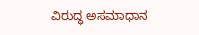ವಿರುದ್ಧ ಅಸಮಾಧಾನ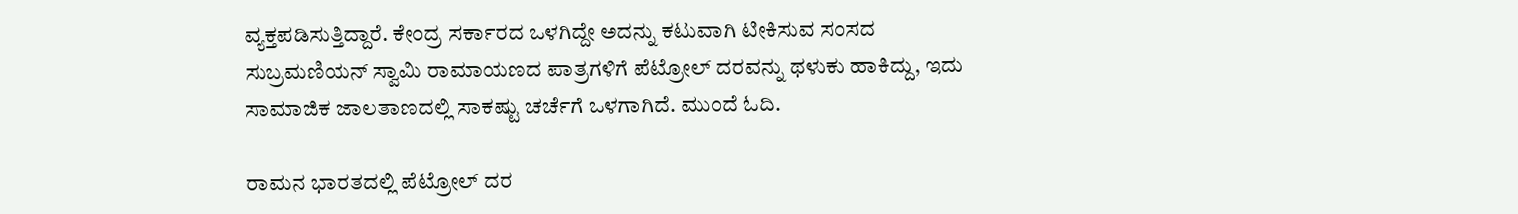ವ್ಯಕ್ತಪಡಿಸುತ್ತಿದ್ದಾರೆ. ಕೇಂದ್ರ ಸರ್ಕಾರದ ಒಳಗಿದ್ದೇ ಅದನ್ನು ಕಟುವಾಗಿ ಟೀಕಿಸುವ ಸಂಸದ ಸುಬ್ರಮಣಿಯನ್ ಸ್ವಾಮಿ ರಾಮಾಯಣದ ಪಾತ್ರಗಳಿಗೆ ಪೆಟ್ರೋಲ್ ದರವನ್ನು ಥಳುಕು ಹಾಕಿದ್ದು, ಇದು ಸಾಮಾಜಿಕ ಜಾಲತಾಣದಲ್ಲಿ ಸಾಕಷ್ಟು ಚರ್ಚೆಗೆ ಒಳಗಾಗಿದೆ. ಮುಂದೆ ಓದಿ.

ರಾಮನ ಭಾರತದಲ್ಲಿ ಪೆಟ್ರೋಲ್ ದರ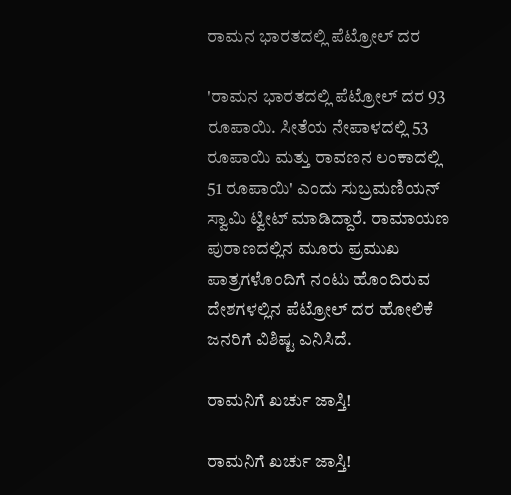ರಾಮನ ಭಾರತದಲ್ಲಿ ಪೆಟ್ರೋಲ್ ದರ

'ರಾಮನ ಭಾರತದಲ್ಲಿ ಪೆಟ್ರೋಲ್ ದರ 93 ರೂಪಾಯಿ. ಸೀತೆಯ ನೇಪಾಳದಲ್ಲಿ 53 ರೂಪಾಯಿ ಮತ್ತು ರಾವಣನ ಲಂಕಾದಲ್ಲಿ 51 ರೂಪಾಯಿ' ಎಂದು ಸುಬ್ರಮಣಿಯನ್ ಸ್ವಾಮಿ ಟ್ವೀಟ್ ಮಾಡಿದ್ದಾರೆ. ರಾಮಾಯಣ ಪುರಾಣದಲ್ಲಿನ ಮೂರು ಪ್ರಮುಖ ಪಾತ್ರಗಳೊಂದಿಗೆ ನಂಟು ಹೊಂದಿರುವ ದೇಶಗಳಲ್ಲಿನ ಪೆಟ್ರೋಲ್ ದರ ಹೋಲಿಕೆ ಜನರಿಗೆ ವಿಶಿಷ್ಟ ಎನಿಸಿದೆ.

ರಾಮನಿಗೆ ಖರ್ಚು ಜಾಸ್ತಿ!

ರಾಮನಿಗೆ ಖರ್ಚು ಜಾಸ್ತಿ!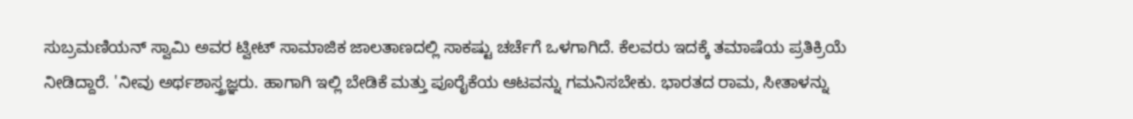ಸುಬ್ರಮಣಿಯನ್ ಸ್ವಾಮಿ ಅವರ ಟ್ವೀಟ್ ಸಾಮಾಜಿಕ ಜಾಲತಾಣದಲ್ಲಿ ಸಾಕಷ್ಟು ಚರ್ಚೆಗೆ ಒಳಗಾಗಿದೆ. ಕೆಲವರು ಇದಕ್ಕೆ ತಮಾಷೆಯ ಪ್ರತಿಕ್ರಿಯೆ ನೀಡಿದ್ದಾರೆ. 'ನೀವು ಅರ್ಥಶಾಸ್ತ್ರಜ್ಞರು. ಹಾಗಾಗಿ ಇಲ್ಲಿ ಬೇಡಿಕೆ ಮತ್ತು ಪೂರೈಕೆಯ ಆಟವನ್ನು ಗಮನಿಸಬೇಕು. ಭಾರತದ ರಾಮ, ಸೀತಾಳನ್ನು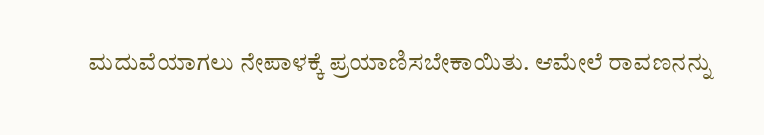ಮದುವೆಯಾಗಲು ನೇಪಾಳಕ್ಕೆ ಪ್ರಯಾಣಿಸಬೇಕಾಯಿತು. ಆಮೇಲೆ ರಾವಣನನ್ನು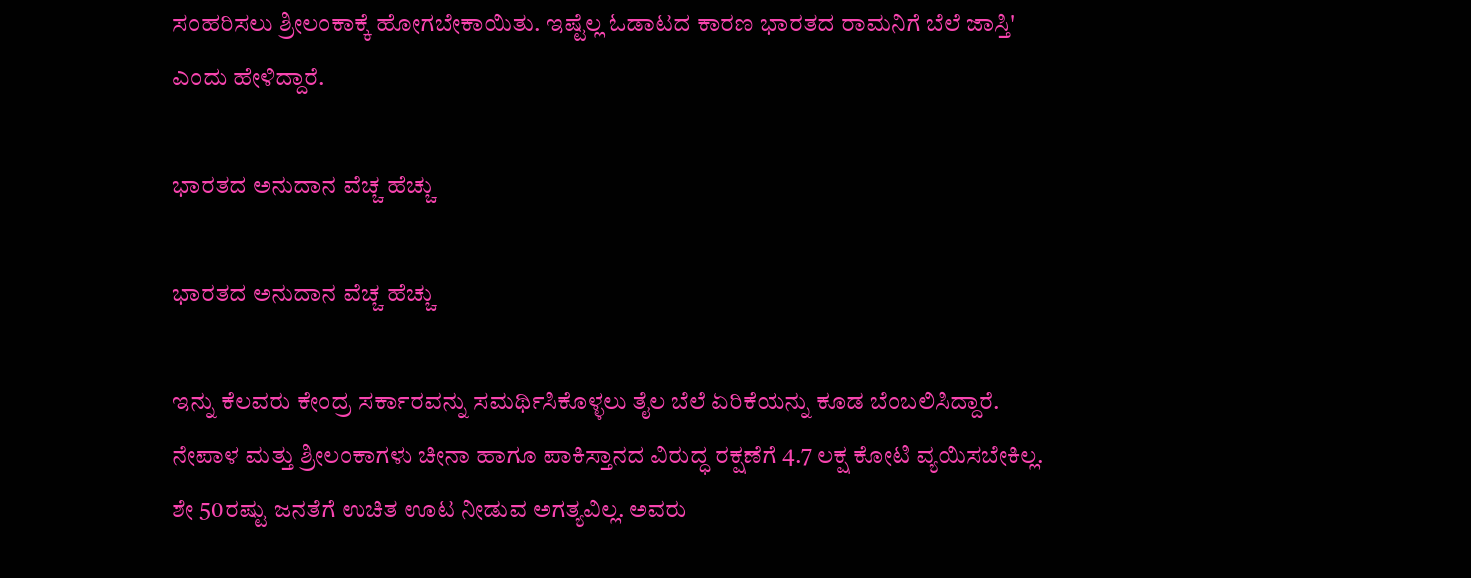ಸಂಹರಿಸಲು ಶ್ರೀಲಂಕಾಕ್ಕೆ ಹೋಗಬೇಕಾಯಿತು. ಇಷ್ಟೆಲ್ಲ ಓಡಾಟದ ಕಾರಣ ಭಾರತದ ರಾಮನಿಗೆ ಬೆಲೆ ಜಾಸ್ತಿ' ಎಂದು ಹೇಳಿದ್ದಾರೆ.

ಭಾರತದ ಅನುದಾನ ವೆಚ್ಚ ಹೆಚ್ಚು

ಭಾರತದ ಅನುದಾನ ವೆಚ್ಚ ಹೆಚ್ಚು

ಇನ್ನು ಕೆಲವರು ಕೇಂದ್ರ ಸರ್ಕಾರವನ್ನು ಸಮರ್ಥಿಸಿಕೊಳ್ಳಲು ತೈಲ ಬೆಲೆ ಏರಿಕೆಯನ್ನು ಕೂಡ ಬೆಂಬಲಿಸಿದ್ದಾರೆ. ನೇಪಾಳ ಮತ್ತು ಶ್ರೀಲಂಕಾಗಳು ಚೀನಾ ಹಾಗೂ ಪಾಕಿಸ್ತಾನದ ವಿರುದ್ಧ ರಕ್ಷಣೆಗೆ 4.7 ಲಕ್ಷ ಕೋಟಿ ವ್ಯಯಿಸಬೇಕಿಲ್ಲ. ಶೇ 50ರಷ್ಟು ಜನತೆಗೆ ಉಚಿತ ಊಟ ನೀಡುವ ಅಗತ್ಯವಿಲ್ಲ. ಅವರು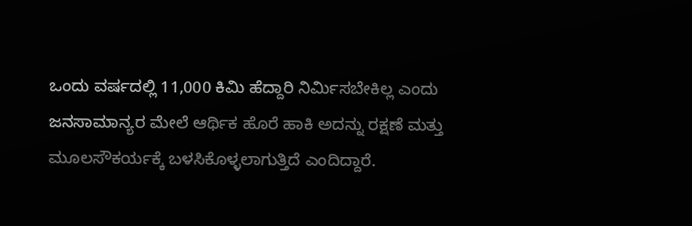ಒಂದು ವರ್ಷದಲ್ಲಿ 11,000 ಕಿಮಿ ಹೆದ್ದಾರಿ ನಿರ್ಮಿಸಬೇಕಿಲ್ಲ ಎಂದು ಜನಸಾಮಾನ್ಯರ ಮೇಲೆ ಆರ್ಥಿಕ ಹೊರೆ ಹಾಕಿ ಅದನ್ನು ರಕ್ಷಣೆ ಮತ್ತು ಮೂಲಸೌಕರ್ಯಕ್ಕೆ ಬಳಸಿಕೊಳ್ಳಲಾಗುತ್ತಿದೆ ಎಂದಿದ್ದಾರೆ.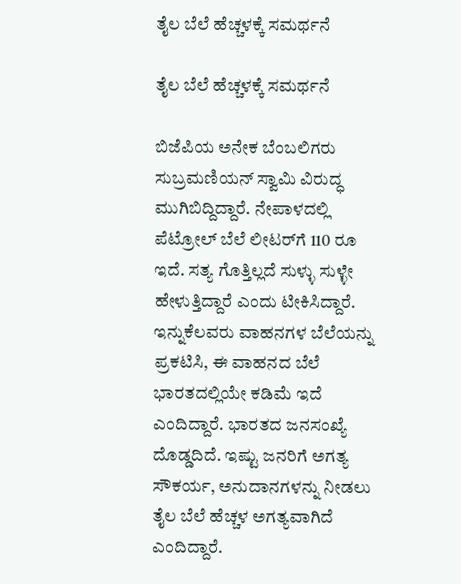ತೈಲ ಬೆಲೆ ಹೆಚ್ಚಳಕ್ಕೆ ಸಮರ್ಥನೆ

ತೈಲ ಬೆಲೆ ಹೆಚ್ಚಳಕ್ಕೆ ಸಮರ್ಥನೆ

ಬಿಜೆಪಿಯ ಅನೇಕ ಬೆಂಬಲಿಗರು ಸುಬ್ರಮಣಿಯನ್ ಸ್ವಾಮಿ ವಿರುದ್ಧ ಮುಗಿಬಿದ್ದಿದ್ದಾರೆ. ನೇಪಾಳದಲ್ಲಿ ಪೆಟ್ರೋಲ್ ಬೆಲೆ ಲೀಟರ್‌ಗೆ 110 ರೂ ಇದೆ. ಸತ್ಯ ಗೊತ್ತಿಲ್ಲದೆ ಸುಳ್ಳು ಸುಳ್ಳೇ ಹೇಳುತ್ತಿದ್ದಾರೆ ಎಂದು ಟೀಕಿಸಿದ್ದಾರೆ. ಇನ್ನುಕೆಲವರು ವಾಹನಗಳ ಬೆಲೆಯನ್ನು ಪ್ರಕಟಿಸಿ, ಈ ವಾಹನದ ಬೆಲೆ ಭಾರತದಲ್ಲಿಯೇ ಕಡಿಮೆ ಇದೆ ಎಂದಿದ್ದಾರೆ. ಭಾರತದ ಜನಸಂಖ್ಯೆ ದೊಡ್ಡದಿದೆ. ಇಷ್ಟು ಜನರಿಗೆ ಅಗತ್ಯ ಸೌಕರ್ಯ, ಅನುದಾನಗಳನ್ನು ನೀಡಲು ತೈಲ ಬೆಲೆ ಹೆಚ್ಚಳ ಅಗತ್ಯವಾಗಿದೆ ಎಂದಿದ್ದಾರೆ.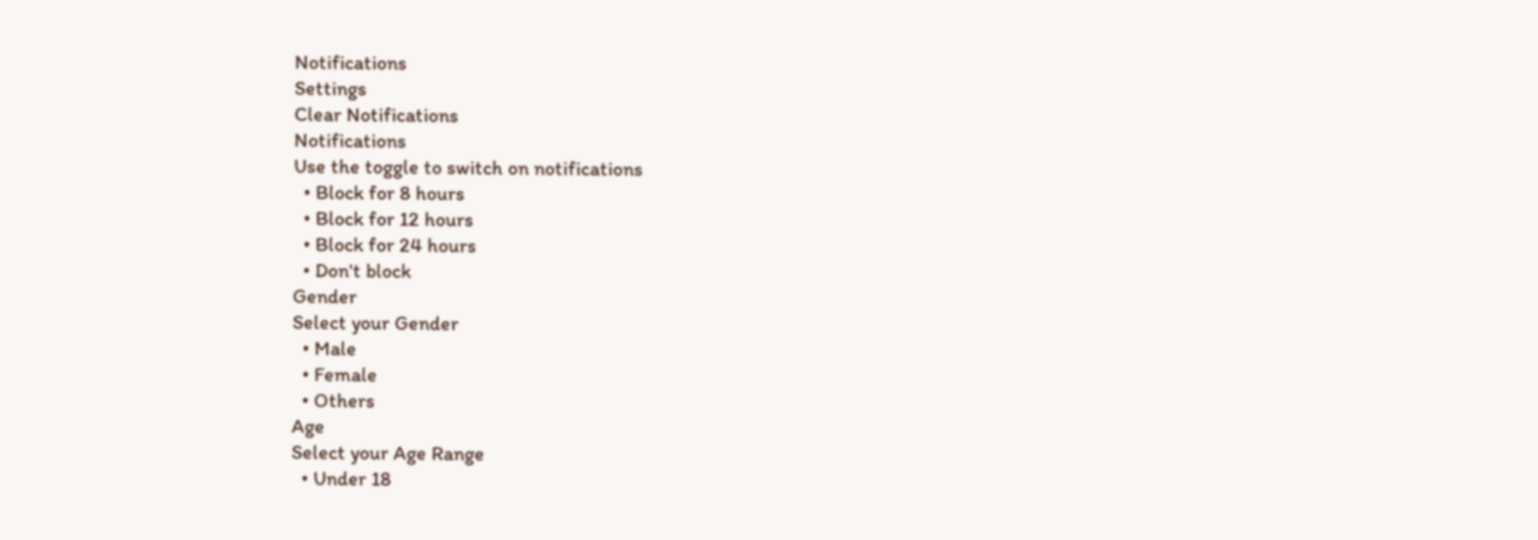Notifications
Settings
Clear Notifications
Notifications
Use the toggle to switch on notifications
  • Block for 8 hours
  • Block for 12 hours
  • Block for 24 hours
  • Don't block
Gender
Select your Gender
  • Male
  • Female
  • Others
Age
Select your Age Range
  • Under 18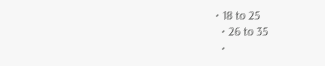• 18 to 25
  • 26 to 35
  •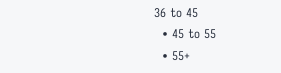36 to 45
  • 45 to 55
  • 55+